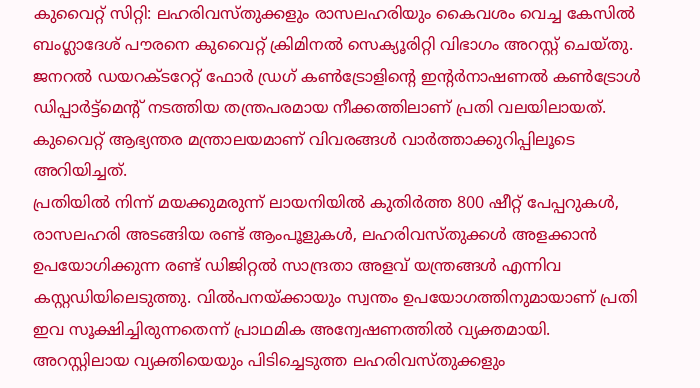കുവൈറ്റ് സിറ്റി: ലഹരിവസ്തുക്കളും രാസലഹരിയും കൈവശം വെച്ച കേസിൽ ബംഗ്ലാദേശ് പൗരനെ കുവൈറ്റ് ക്രിമിനൽ സെക്യൂരിറ്റി വിഭാഗം അറസ്റ്റ് ചെയ്തു. ജനറൽ ഡയറക്ടറേറ്റ് ഫോർ ഡ്രഗ് കൺട്രോളിന്റെ ഇന്റർനാഷണൽ കൺട്രോൾ ഡിപ്പാർട്ട്മെന്റ് നടത്തിയ തന്ത്രപരമായ നീക്കത്തിലാണ് പ്രതി വലയിലായത്. കുവൈറ്റ് ആഭ്യന്തര മന്ത്രാലയമാണ് വിവരങ്ങൾ വാർത്താക്കുറിപ്പിലൂടെ അറിയിച്ചത്.
പ്രതിയിൽ നിന്ന് മയക്കുമരുന്ന് ലായനിയിൽ കുതിർത്ത 800 ഷീറ്റ് പേപ്പറുകൾ, രാസലഹരി അടങ്ങിയ രണ്ട് ആംപൂളുകൾ, ലഹരിവസ്തുക്കൾ അളക്കാൻ ഉപയോഗിക്കുന്ന രണ്ട് ഡിജിറ്റൽ സാന്ദ്രതാ അളവ് യന്ത്രങ്ങൾ എന്നിവ കസ്റ്റഡിയിലെടുത്തു. വിൽപനയ്ക്കായും സ്വന്തം ഉപയോഗത്തിനുമായാണ് പ്രതി ഇവ സൂക്ഷിച്ചിരുന്നതെന്ന് പ്രാഥമിക അന്വേഷണത്തിൽ വ്യക്തമായി.
അറസ്റ്റിലായ വ്യക്തിയെയും പിടിച്ചെടുത്ത ലഹരിവസ്തുക്കളും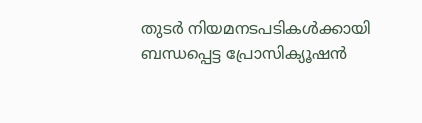തുടർ നിയമനടപടികൾക്കായി ബന്ധപ്പെട്ട പ്രോസിക്യൂഷൻ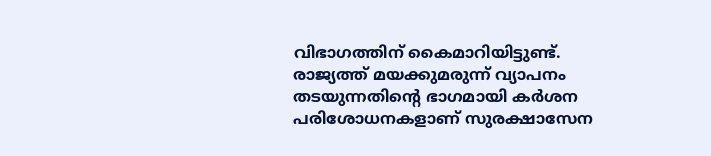വിഭാഗത്തിന് കൈമാറിയിട്ടുണ്ട്. രാജ്യത്ത് മയക്കുമരുന്ന് വ്യാപനം തടയുന്നതിന്റെ ഭാഗമായി കർശന പരിശോധനകളാണ് സുരക്ഷാസേന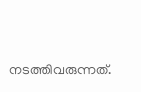നടത്തിവരുന്നത്.